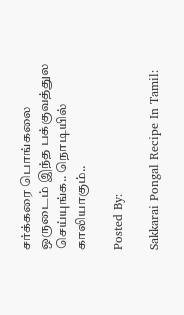சர்க்கரை பொங்கலை ஒருடைம் இந்த பக்குவத்துல செய்யுங்க.. நொடியில் காலியாகும்..

Posted By:

Sakkarai Pongal Recipe In Tamil: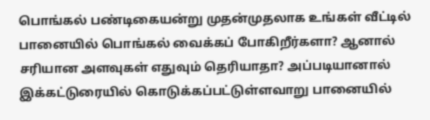பொங்கல் பண்டிகையன்று முதன்முதலாக உங்கள் வீட்டில் பானையில் பொங்கல் வைக்கப் போகிறீர்களா? ஆனால் சரியான அளவுகள் எதுவும் தெரியாதா? அப்படியானால் இக்கட்டுரையில் கொடுக்கப்பட்டுள்ளவாறு பானையில்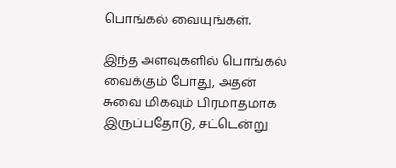பொங்கல் வையுங்கள்.

இந்த அளவுகளில் பொங்கல் வைக்கும் போது, அதன் சுவை மிகவும் பிரமாதமாக இருப்பதோடு, சட்டென்று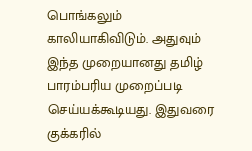பொங்கலும் காலியாகிவிடும். அதுவும் இந்த முறையானது தமிழ் பாரம்பரிய முறைப்படி செய்யக்கூடியது. இதுவரை குக்கரில்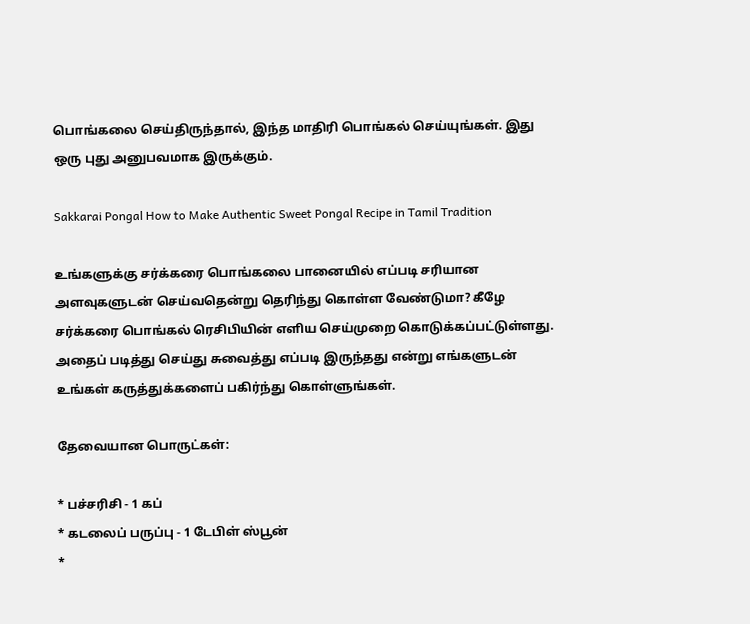பொங்கலை செய்திருந்தால், இந்த மாதிரி பொங்கல் செய்யுங்கள். இது ஒரு புது அனுபவமாக இருக்கும்.

Sakkarai Pongal How to Make Authentic Sweet Pongal Recipe in Tamil Tradition

உங்களுக்கு சர்க்கரை பொங்கலை பானையில் எப்படி சரியான அளவுகளுடன் செய்வதென்று தெரிந்து கொள்ள வேண்டுமா? கீழே சர்க்கரை பொங்கல் ரெசிபியின் எளிய செய்முறை கொடுக்கப்பட்டுள்ளது. அதைப் படித்து செய்து சுவைத்து எப்படி இருந்தது என்று எங்களுடன் உங்கள் கருத்துக்களைப் பகிர்ந்து கொள்ளுங்கள்.

தேவையான பொருட்கள்:

* பச்சரிசி - 1 கப்
* கடலைப் பருப்பு - 1 டேபிள் ஸ்பூன்
*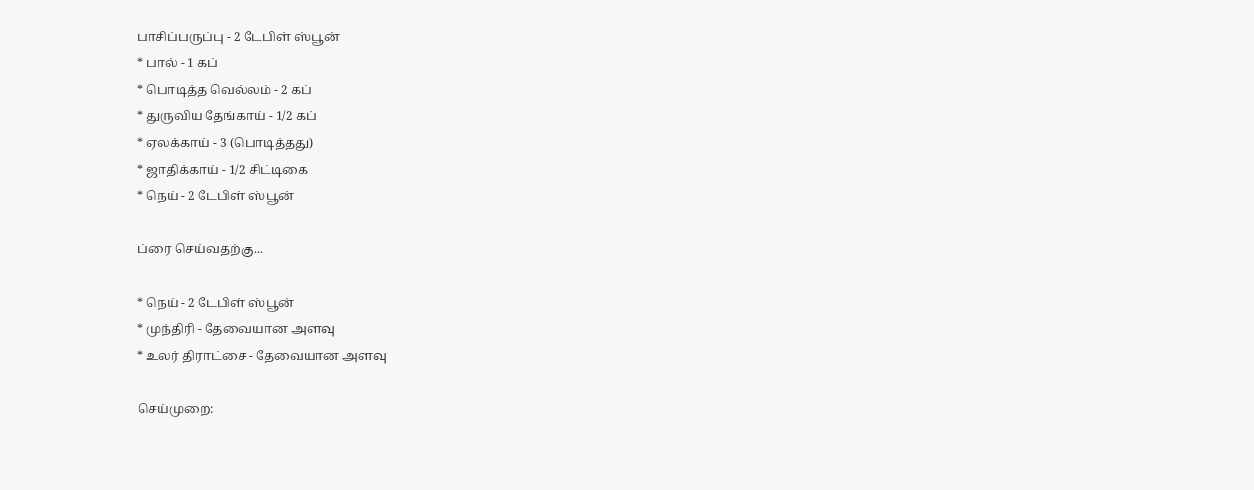பாசிப்பருப்பு - 2 டேபிள் ஸ்பூன்
* பால் - 1 கப்
* பொடித்த வெல்லம் - 2 கப்
* துருவிய தேங்காய் - 1/2 கப்
* ஏலக்காய் - 3 (பொடித்தது)
* ஜாதிக்காய் - 1/2 சிட்டிகை
* நெய் - 2 டேபிள் ஸ்பூன்

ப்ரை செய்வதற்கு...

* நெய் - 2 டேபிள் ஸ்பூன்
* முந்திரி - தேவையான அளவு
* உலர் திராட்சை - தேவையான அளவு

செய்முறை: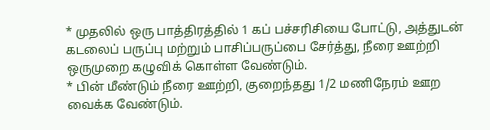* முதலில் ஒரு பாத்திரத்தில் 1 கப் பச்சரிசியை போட்டு, அத்துடன் கடலைப் பருப்பு மற்றும் பாசிப்பருப்பை சேர்த்து, நீரை ஊற்றி ஒருமுறை கழுவிக் கொள்ள வேண்டும்.
* பின் மீண்டும் நீரை ஊற்றி, குறைந்தது 1/2 மணிநேரம் ஊற வைக்க வேண்டும்.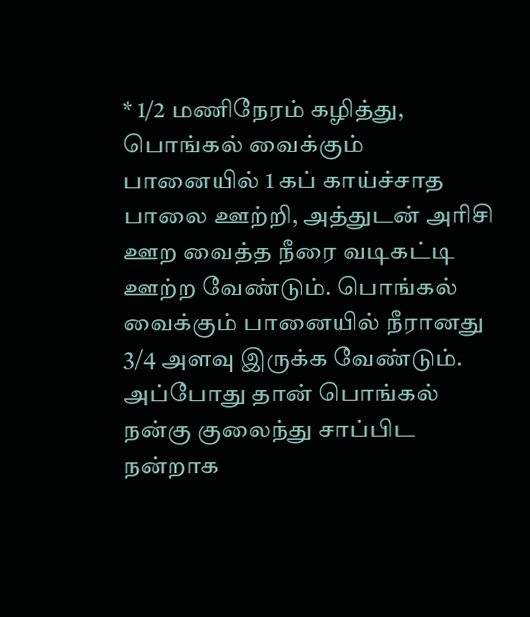* 1/2 மணிநேரம் கழித்து, பொங்கல் வைக்கும் பானையில் 1 கப் காய்ச்சாத பாலை ஊற்றி, அத்துடன் அரிசி ஊற வைத்த நீரை வடிகட்டி ஊற்ற வேண்டும். பொங்கல் வைக்கும் பானையில் நீரானது 3/4 அளவு இருக்க வேண்டும். அப்போது தான் பொங்கல் நன்கு குலைந்து சாப்பிட நன்றாக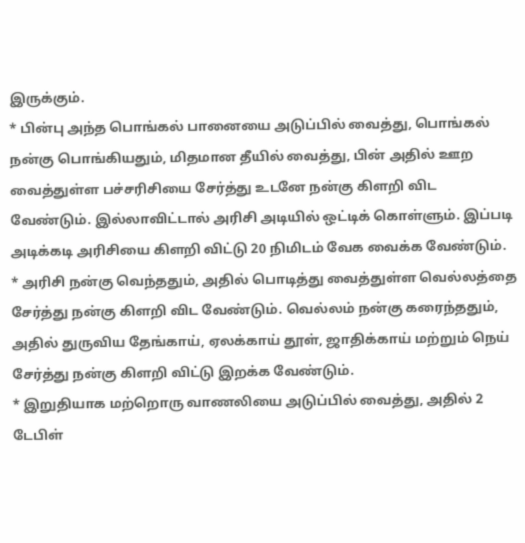இருக்கும்.
* பின்பு அந்த பொங்கல் பானையை அடுப்பில் வைத்து, பொங்கல் நன்கு பொங்கியதும், மிதமான தீயில் வைத்து, பின் அதில் ஊற வைத்துள்ள பச்சரிசியை சேர்த்து உடனே நன்கு கிளறி விட வேண்டும். இல்லாவிட்டால் அரிசி அடியில் ஒட்டிக் கொள்ளும். இப்படி அடிக்கடி அரிசியை கிளறி விட்டு 20 நிமிடம் வேக வைக்க வேண்டும்.
* அரிசி நன்கு வெந்ததும், அதில் பொடித்து வைத்துள்ள வெல்லத்தை சேர்த்து நன்கு கிளறி விட வேண்டும். வெல்லம் நன்கு கரைந்ததும், அதில் துருவிய தேங்காய், ஏலக்காய் தூள், ஜாதிக்காய் மற்றும் நெய் சேர்த்து நன்கு கிளறி விட்டு இறக்க வேண்டும்.
* இறுதியாக மற்றொரு வாணலியை அடுப்பில் வைத்து, அதில் 2 டேபிள்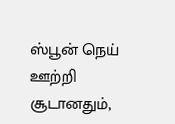ஸ்பூன் நெய் ஊற்றி சூடானதும்,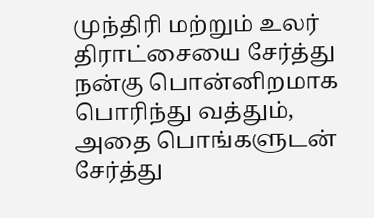முந்திரி மற்றும் உலர் திராட்சையை சேர்த்து நன்கு பொன்னிறமாக பொரிந்து வத்தும், அதை பொங்களுடன் சேர்த்து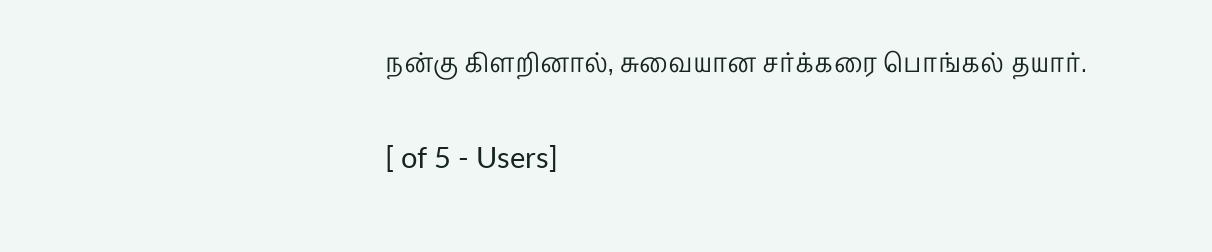நன்கு கிளறினால், சுவையான சர்க்கரை பொங்கல் தயார்.

[ of 5 - Users]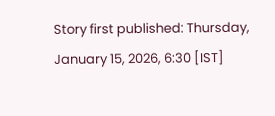Story first published: Thursday, January 15, 2026, 6:30 [IST]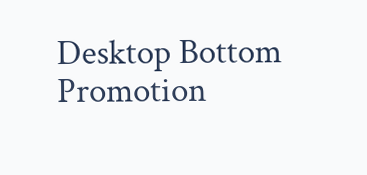Desktop Bottom Promotion